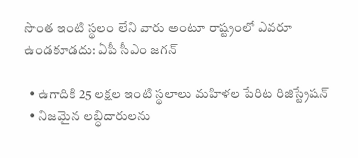సొంత ఇంటి స్థలం లేని వారు అంటూ రాష్ట్రంలో ఎవరూ ఉండకూడదు: ఏపీ సీఎం జగన్

  • ఉగాదికి 25 లక్షల ఇంటి స్థలాలు మహిళల పేరిట రిజిస్ట్రేషన్
  • నిజమైన లబ్ధిదారులను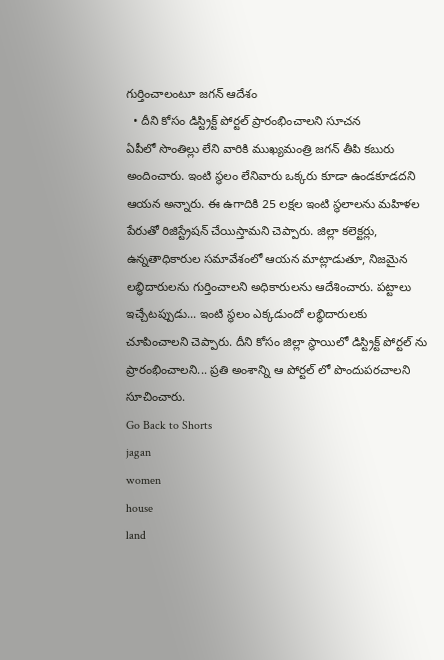గుర్తించాలంటూ జగన్ ఆదేశం
  • దీని కోసం డిస్ట్రిక్ట్ పోర్టల్ ప్రారంభించాలని సూచన
ఏపీలో సొంతిల్లు లేని వారికి ముఖ్యమంత్రి జగన్ తీపి కబురు అందించారు. ఇంటి స్థలం లేనివారు ఒక్కరు కూడా ఉండకూడదని ఆయన అన్నారు. ఈ ఉగాదికి 25 లక్షల ఇంటి స్థలాలను మహిళల పేరుతో రిజిస్ట్రేషన్ చేయిస్తామని చెప్పారు. జిల్లా కలెక్టర్లు, ఉన్నతాధికారుల సమావేశంలో ఆయన మాట్లాడుతూ, నిజమైన లబ్ధిదారులను గుర్తించాలని అధికారులను ఆదేశించారు. పట్టాలు ఇచ్చేటప్పుడు... ఇంటి స్థలం ఎక్కడుందో లబ్ధిదారులకు చూపించాలని చెప్పారు. దీని కోసం జిల్లా స్థాయిలో డిస్ట్రిక్ట్ పోర్టల్ ను ప్రారంభించాలని... ప్రతి అంశాన్ని ఆ పోర్టల్ లో పొందుపరచాలని సూచించారు.
Go Back to Shorts
jagan
women
house
land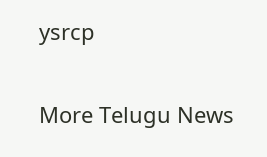ysrcp

More Telugu News